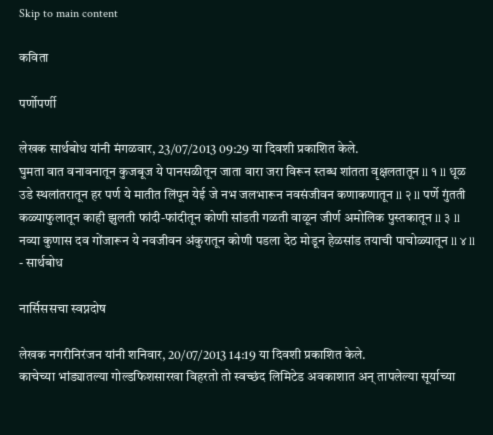Skip to main content

कविता

पर्णोपर्णी

लेखक सार्थबोध यांनी मंगळवार, 23/07/2013 09:29 या दिवशी प्रकाशित केले.
घुमता वात वनावनातून कुजबूज ये पानसळीतून जाता वारा जरा विरून स्तब्ध शांतता वृक्षलतातून ll १ ll धूळ उडे स्थलांतरातून हर पर्ण ये मातीत लिंपून येई जे नभ जलभारून नवसंजीवन कणाकणातून ll २ ll पर्णे गुंतती कळ्याफुलातून काही झुलती फांदी-फांदीतून कोणी सांडती गळती वाळून जीर्ण अमोलिक पुस्तकातून ll ३ ll नव्या कुणास दव गोंजारून ये नवजीवन अंकुरातून कोणी पडला देठ मोडून हेळसांड तयाची पाचोळ्यातून ll ४ ll - सार्थबोध

नार्सिससचा स्वप्नदोष

लेखक नगरीनिरंजन यांनी शनिवार, 20/07/2013 14:19 या दिवशी प्रकाशित केले.
काचेच्या भांड्यातल्या गोल्डफिशसारखा विहरतो तो स्वच्छंद लिमिटेड अवकाशात अन् तापलेल्या सूर्याच्या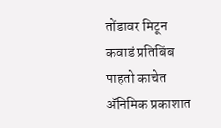तोंडावर मिटून कवाडं प्रतिबिंब पाहतो काचेत अ‍ॅनिमिक प्रकाशात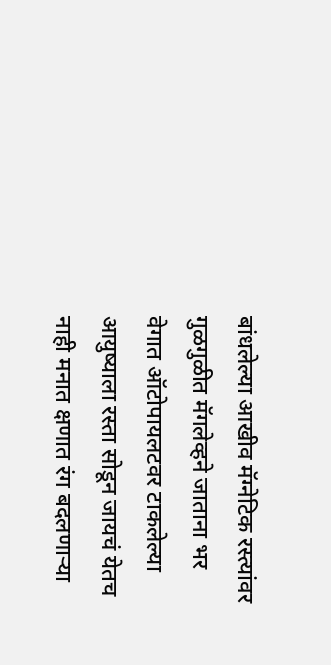बांधलेल्या आखीव मॅग्नेटिक रस्त्यांवर गुळगुळीत मॅगलेव्हने जाताना भर वेगात ऑटोपायलटवर टाकलेल्या आयुष्याला रस्ता सोडून जायचं येतच नाही मनात क्षणात रंग बदलणार्‍या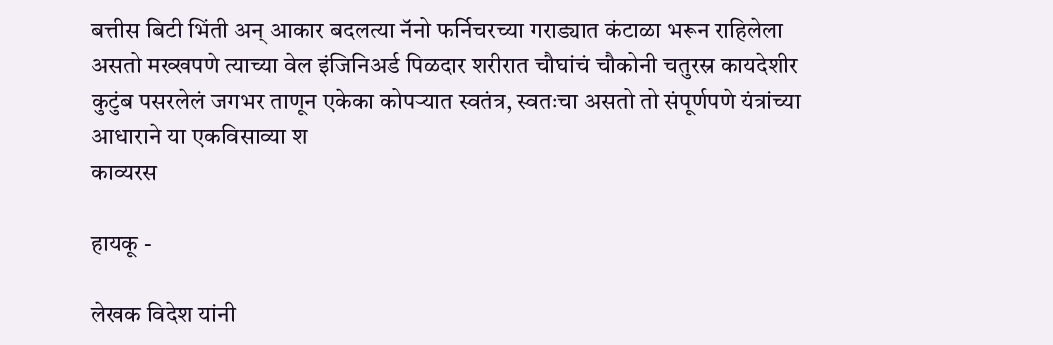बत्तीस बिटी भिंती अन् आकार बदलत्या नॅनो फर्निचरच्या गराड्यात कंटाळा भरून राहिलेला असतो मख्खपणे त्याच्या वेल इंजिनिअर्ड पिळदार शरीरात चौघांचं चौकोनी चतुरस्र कायदेशीर कुटुंब पसरलेलं जगभर ताणून एकेका कोपर्‍यात स्वतंत्र, स्वतःचा असतो तो संपूर्णपणे यंत्रांच्या आधाराने या एकविसाव्या श
काव्यरस

हायकू -

लेखक विदेश यांनी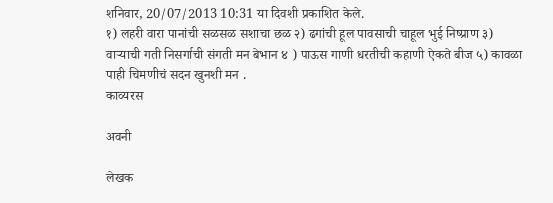शनिवार, 20/07/2013 10:31 या दिवशी प्रकाशित केले.
१) लहरी वारा पानांची सळसळ सशाचा छळ २) ढगांची हूल पावसाची चाहूल भुई निष्प्राण ३) वाऱ्याची गती निसर्गाची संगती मन बेभान ४ ) पाऊस गाणी धरतीची कहाणी ऐकते बीज ५) कावळा पाही चिमणीचं सदन खुनशी मन .
काव्यरस

अवनी

लेखक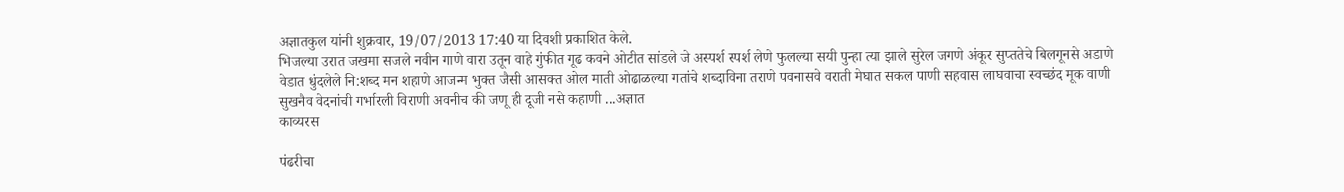अज्ञातकुल यांनी शुक्रवार, 19/07/2013 17:40 या दिवशी प्रकाशित केले.
भिजल्या उरात जखमा सजले नवीन गाणे वारा उतून वाहे गुंफीत गूढ कवने ओटीत सांडले जे अस्पर्श स्पर्श लेणे फुलल्या सयी पुन्हा त्या झाले सुरेल जगणे अंकूर सुप्ततेचे बिलगूनसे अडाणे वेडात धुंदलेले नि:शब्द मन शहाणे आजन्म भुक्त जैसी आसक्त ओल माती ओढाळल्या गतांचे शब्दाविना तराणे पवनासवे वराती मेघात सकल पाणी सहवास लाघवाचा स्वच्छंद मूक वाणी सुखनैव वेदनांची गर्भारली विराणी अवनीच की जणू ही दूजी नसे कहाणी ...अज्ञात
काव्यरस

पंढरीचा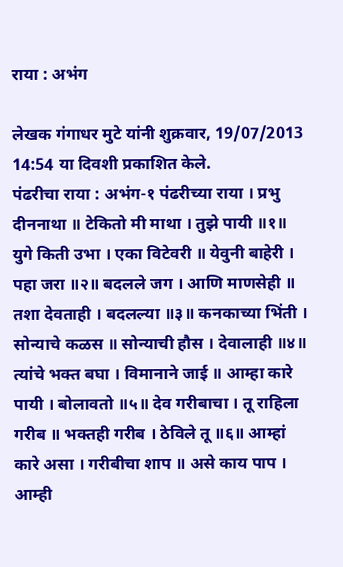राया : अभंग

लेखक गंगाधर मुटे यांनी शुक्रवार, 19/07/2013 14:54 या दिवशी प्रकाशित केले.
पंढरीचा राया : अभंग-१ पंढरीच्या राया । प्रभु दीननाथा ॥ टेकितो मी माथा । तुझे पायी ॥१॥ युगे किती उभा । एका विटेवरी ॥ येवुनी बाहेरी । पहा जरा ॥२॥ बदलले जग । आणि माणसेही ॥ तशा देवताही । बदलल्या ॥३॥ कनकाच्या भिंती । सोन्याचे कळस ॥ सोन्याची हौस । देवालाही ॥४॥ त्यांचे भक्त बघा । विमानाने जाई ॥ आम्हा कारे पायी । बोलावतो ॥५॥ देव गरीबाचा । तू राहिला गरीब ॥ भक्तही गरीब । ठेविले तू ॥६॥ आम्हां कारे असा । गरीबीचा शाप ॥ असे काय पाप । आम्ही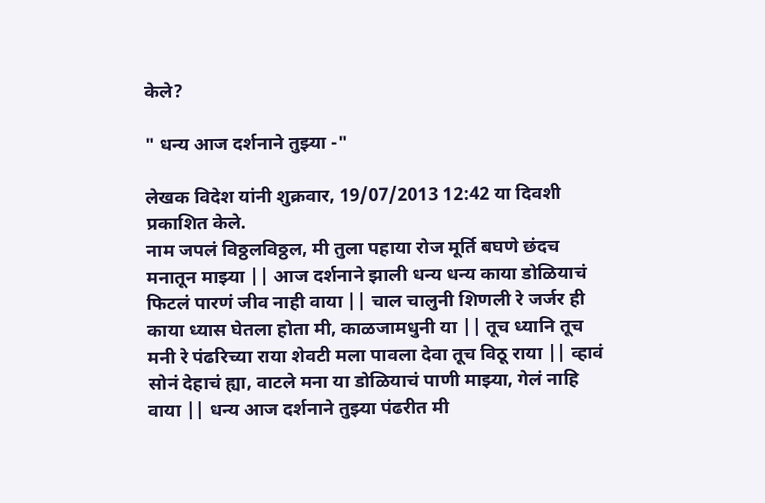केले?

" धन्य आज दर्शनाने तुझ्या -"

लेखक विदेश यांनी शुक्रवार, 19/07/2013 12:42 या दिवशी प्रकाशित केले.
नाम जपलं विठ्ठलविठ्ठल, मी तुला पहाया रोज मूर्ति बघणे छंदच मनातून माझ्या || आज दर्शनाने झाली धन्य धन्य काया डोळियाचं फिटलं पारणं जीव नाही वाया || चाल चालुनी शिणली रे जर्जर ही काया ध्यास घेतला होता मी, काळजामधुनी या || तूच ध्यानि तूच मनी रे पंढरिच्या राया शेवटी मला पावला देवा तूच विठू राया || व्हावं सोनं देहाचं ह्या, वाटले मना या डोळियाचं पाणी माझ्या, गेलं नाहि वाया || धन्य आज दर्शनाने तुझ्या पंढरीत मी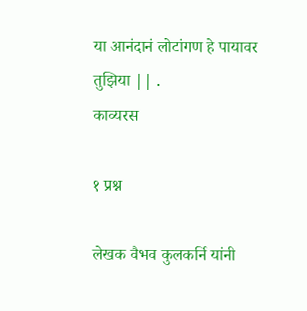या आनंदानं लोटांगण हे पायावर तुझिया || .
काव्यरस

१ प्रश्न

लेखक वैभव कुलकर्नि यांनी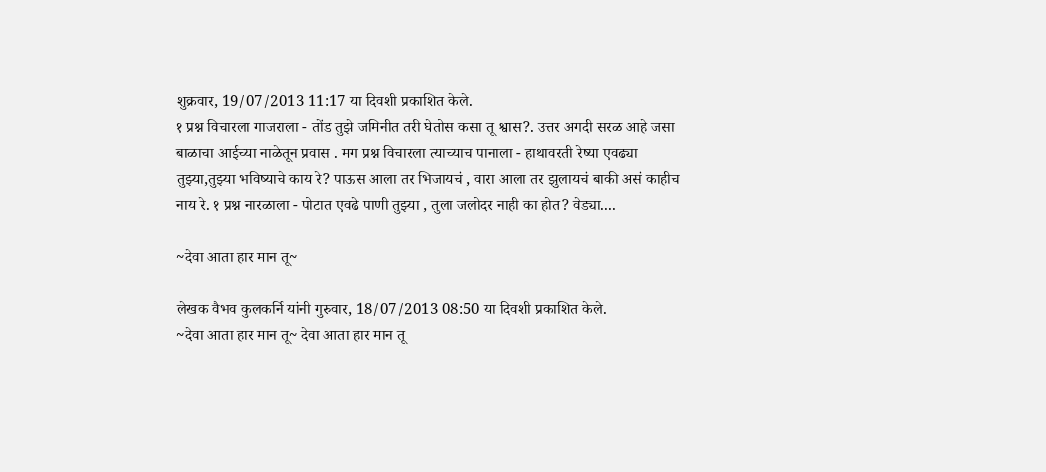शुक्रवार, 19/07/2013 11:17 या दिवशी प्रकाशित केले.
१ प्रश्न विचारला गाजराला - तोंड तुझे जमिनीत तरी घेतोस कसा तू श्वास?. उत्तर अगदी सरळ आहे जसा बाळाचा आईच्या नाळेतून प्रवास . मग प्रश्न विचारला त्याच्याच पानाला - हाथावरती रेष्या एवढ्या तुझ्या,तुझ्या भविष्याचे काय रे? पाऊस आला तर भिजायचं , वारा आला तर झुलायचं बाकी असं काहीच नाय रे. १ प्रश्न नारळाला - पोटात एवढे पाणी तुझ्या , तुला जलोदर नाही का होत? वेड्या....

~देवा आता हार मान तू~

लेखक वैभव कुलकर्नि यांनी गुरुवार, 18/07/2013 08:50 या दिवशी प्रकाशित केले.
~देवा आता हार मान तू~ देवा आता हार मान तू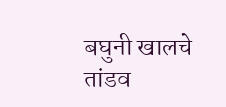बघुनी खालचे तांडव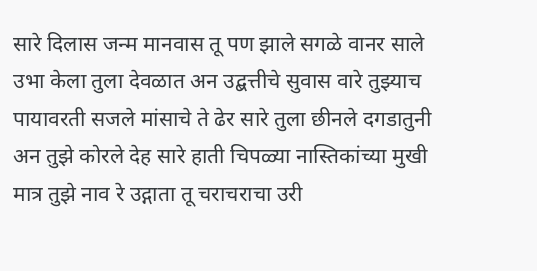सारे दिलास जन्म मानवास तू पण झाले सगळे वानर साले उभा केला तुला देवळात अन उद्बत्तीचे सुवास वारे तुझ्याच पायावरती सजले मांसाचे ते ढेर सारे तुला छीनले दगडातुनी अन तुझे कोरले देह सारे हाती चिपळ्या नास्तिकांच्या मुखी मात्र तुझे नाव रे उद्गाता तू चराचराचा उरी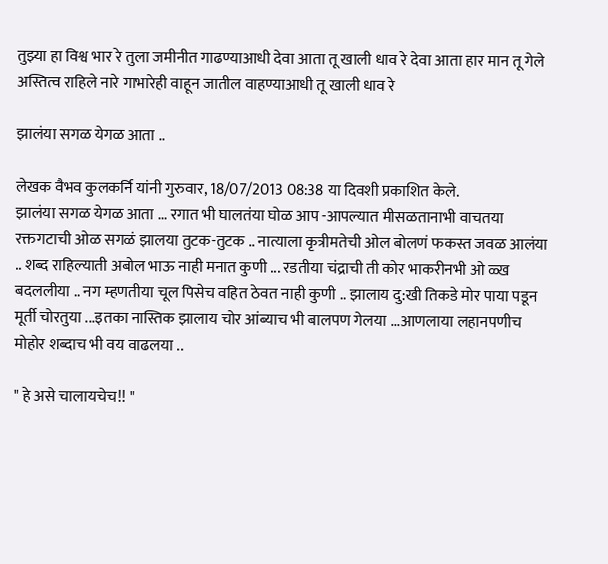तुझ्या हा विश्व भार रे तुला जमीनीत गाढण्याआधी देवा आता तू खाली धाव रे देवा आता हार मान तू गेले अस्तित्व राहिले नारे गाभारेही वाहून जातील वाहण्याआधी तू खाली धाव रे

झालंया सगळ येगळ आता ..

लेखक वैभव कुलकर्नि यांनी गुरुवार, 18/07/2013 08:38 या दिवशी प्रकाशित केले.
झालंया सगळ येगळ आता ... रगात भी घालतंया घोळ आप -आपल्यात मीसळतानाभी वाचतया रक्तगटाची ओळ सगळं झालया तुटक-तुटक .. नात्याला कृत्रीमतेची ओल बोलणं फकस्त जवळ आलंया .. शब्द राहिल्याती अबोल भाऊ नाही मनात कुणी ... रडतीया चंद्राची ती कोर भाकरीनभी ओ ळ्ख बदललीया .. नग म्हणतीया चूल पिसेच वहित ठेवत नाही कुणी .. झालाय दु:खी तिकडे मोर पाया पडून मूर्ती चोरतुया ...इतका नास्तिक झालाय चोर आंब्याच भी बालपण गेलया ...आणलाया लहानपणीच मोहोर शब्दाच भी वय वाढलया ..

" हे असे चालायचेच!! "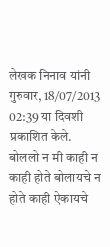लेखक निनाव यांनी गुरुवार, 18/07/2013 02:39 या दिवशी प्रकाशित केले.
बोललो न मी काही न काही होते बोलायचे न होते काही ऐकायचे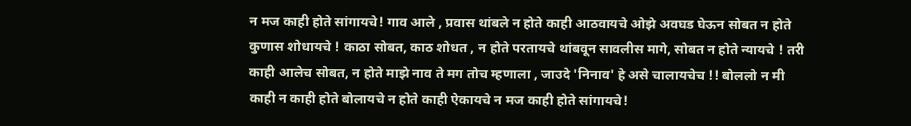न मज काही होते सांगायचे! गाव आले , प्रवास थांबले न होते काही आठवायचे ओझे अवघड घेऊन सोबत न होते कुणास शोधायचे ! काठा सोबत, काठ शोधत , न होते परतायचे थांबवून सावलीस मागे, सोबत न होते न्यायचे ! तरी काही आलेच सोबत, न होते माझे नाव ते मग तोच म्हणाला , जाउदे 'निनाव' हे असे चालायचेच !! बोललो न मी काही न काही होते बोलायचे न होते काही ऐकायचे न मज काही होते सांगायचे!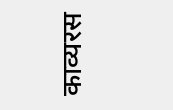काव्यरस